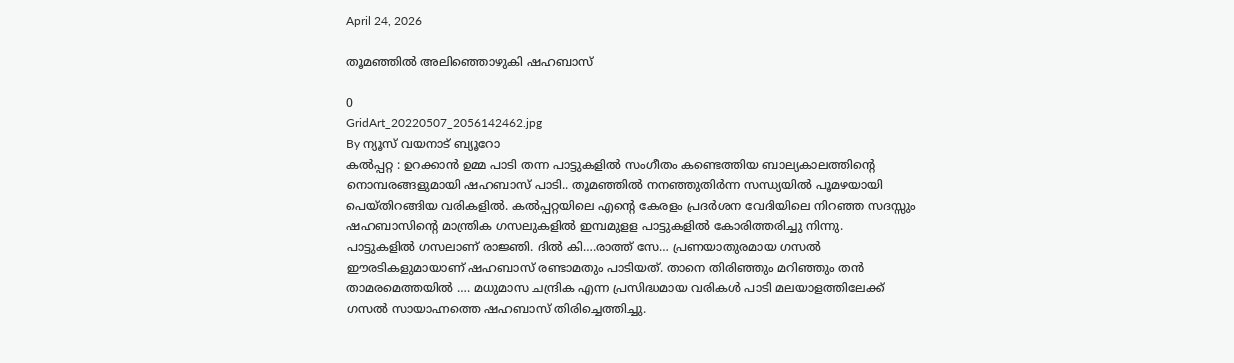April 24, 2026

തൂമഞ്ഞിൽ അലിഞ്ഞൊഴുകി ഷഹബാസ്

0
GridArt_20220507_2056142462.jpg
By ന്യൂസ് വയനാട് ബ്യൂറോ
കൽപ്പറ്റ : ഉറക്കാന്‍ ഉമ്മ പാടി തന്ന പാട്ടുകളില്‍ സംഗീതം കണ്ടെത്തിയ ബാല്യകാലത്തിൻ്റെ നൊമ്പരങ്ങളുമായി ഷഹബാസ് പാടി.. തൂമഞ്ഞിൽ നനഞ്ഞുതിർന്ന സന്ധ്യയിൽ പൂമഴയായി പെയ്തിറങ്ങിയ വരികളിൽ. കൽപ്പറ്റയിലെ എൻ്റെ കേരളം പ്രദർശന വേദിയിലെ നിറഞ്ഞ സദസ്സും ഷഹബാസിൻ്റെ മാന്ത്രിക ഗസലുകളിൽ ഇമ്പമുളള പാട്ടുകളിൽ കോരിത്തരിച്ചു നിന്നു.
പാട്ടുകളിൽ ഗസലാണ് രാജ്ഞി. ദിൽ കി….രാത്ത് സേ… പ്രണയാതുരമായ ഗസൽ ഈരടികളുമായാണ് ഷഹബാസ് രണ്ടാമതും പാടിയത്. താനെ തിരിഞ്ഞും മറിഞ്ഞും തൻ താമരമെത്തയിൽ …. മധുമാസ ചന്ദ്രിക എന്ന പ്രസിദ്ധമായ വരികൾ പാടി മലയാളത്തിലേക്ക് ഗസൽ സായാഹ്നത്തെ ഷഹബാസ് തിരിച്ചെത്തിച്ചു.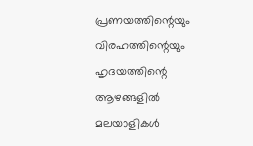പ്രണയത്തിന്റെയും വിരഹത്തിന്റെയും ഹൃദയത്തിന്റെ ആഴങ്ങളില്‍ മലയാളികള്‍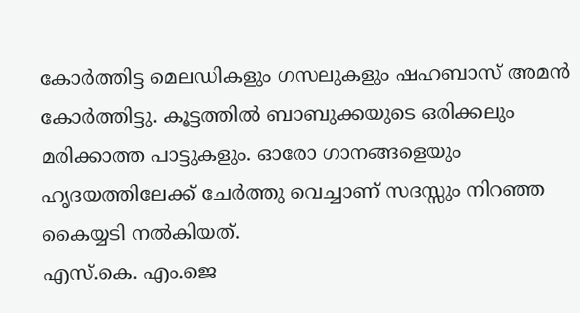കോര്‍ത്തിട്ട മെലഡികളും ഗസലുകളും ഷഹബാസ് അമൻ കോർത്തിട്ടു. കൂട്ടത്തിൽ ബാബുക്കയുടെ ഒരിക്കലും മരിക്കാത്ത പാട്ടുകളും. ഓരോ ഗാനങ്ങളെയും ഹൃദയത്തിലേക്ക് ചേർത്തു വെച്ചാണ് സദസ്സും നിറഞ്ഞ കൈയ്യടി നൽകിയത്.
എസ്.കെ. എം.ജെ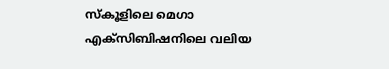സ്കൂളിലെ മെഗാ എക്സിബിഷനിലെ വലിയ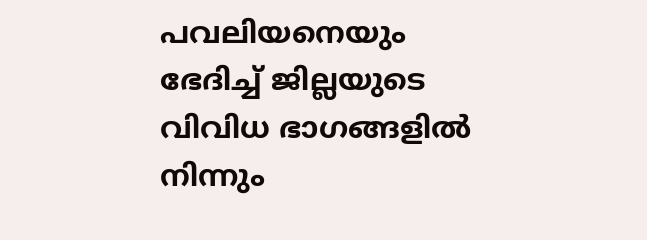പവലിയനെയും ഭേദിച്ച് ജില്ലയുടെ വിവിധ ഭാഗങ്ങളിൽ നിന്നും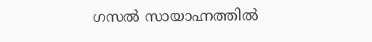ഗസൽ സായാഹ്നത്തിൽ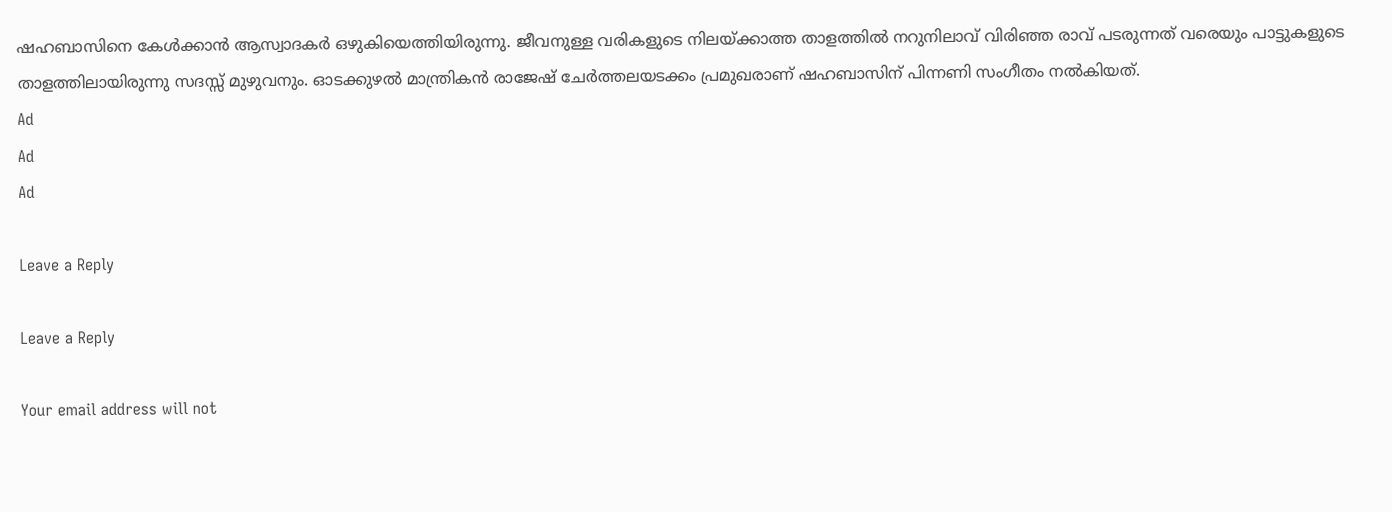ഷഹബാസിനെ കേൾക്കാൻ ആസ്വാദകർ ഒഴുകിയെത്തിയിരുന്നു. ജീവനുള്ള വരികളുടെ നിലയ്ക്കാത്ത താളത്തിൽ നറുനിലാവ് വിരിഞ്ഞ രാവ് പടരുന്നത് വരെയും പാട്ടുകളുടെ താളത്തിലായിരുന്നു സദസ്സ് മുഴുവനും. ഓടക്കുഴൽ മാന്ത്രികൻ രാജേഷ് ചേർത്തലയടക്കം പ്രമുഖരാണ് ഷഹബാസിന് പിന്നണി സംഗീതം നൽകിയത്.
Ad
Ad
Ad

Leave a Reply

Leave a Reply

Your email address will not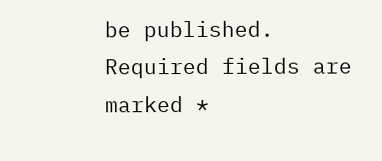be published. Required fields are marked *